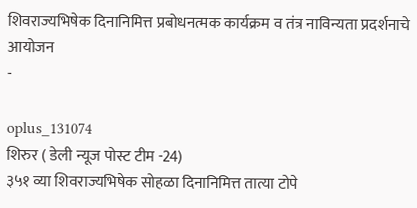शिवराज्यभिषेक दिनानिमित्त प्रबोधनत्मक कार्यक्रम व तंत्र नाविन्यता प्रदर्शनाचे आयोजन
-

oplus_131074
शिरुर ( डेली न्यूज पोस्ट टीम -24)
३५१ व्या शिवराज्यभिषेक सोहळा दिनानिमित्त तात्या टोपे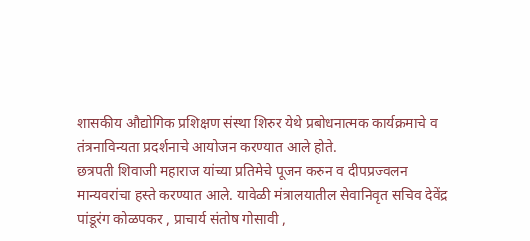शासकीय औद्योगिक प्रशिक्षण संस्था शिरुर येथे प्रबोधनात्मक कार्यक्रमाचे व तंत्रनाविन्यता प्रदर्शनाचे आयोजन करण्यात आले होते.
छत्रपती शिवाजी महाराज यांच्या प्रतिमेचे पूजन करुन व दीपप्रज्वलन
मान्यवरांचा हस्ते करण्यात आले. यावेळी मंत्रालयातील सेवानिवृत सचिव देवेंद्र पांडूरंग कोळपकर , प्राचार्य संतोष गोसावी ,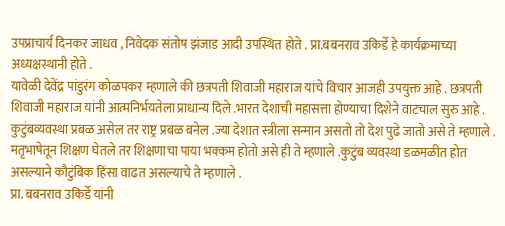उपप्राचार्य दिनकर जाधव , निवेदक संतोष झंजाड आदी उपस्थित होते . प्रा.बबनराव उकिर्डे हे कार्यक्रमाच्या अध्यक्षस्थानी होते .
यावेळी देवेंद्र पांडुरंग कोळपकर म्हणाले की छत्रपती शिवाजी महाराज यांचे विचार आजही उपयुक्त आहे . छत्रपती शिवाजी महाराज यांनी आत्मनिर्भयतेला प्राधान्य दिले .भारत देशाची महासत्ता होण्याचा दिशेने वाटचाल सुरु आहे .
कुटुंबव्यवस्था प्रबळ असेल तर राष्ट्र प्रबळ बनेल .ज्या देशात स्त्रीला सन्मान असतो तो देश पुढे जातो असे ते म्हणाले . मतृभाषेतून शिक्षण घेतले तर शिक्षणाचा पाया भक्कम होतो असे ही ते म्हणाले .कुटुंब व्यवस्था डळमळीत होत असल्याने कौटुंबिक हिंसा वाढत असल्याचे ते म्हणाले .
प्रा. बबनराव उकिर्डे यांनी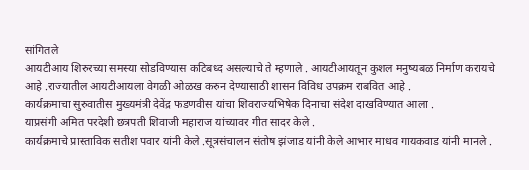सांगितले
आयटीआय शिरुरच्या समस्या सोडविण्यास कटिबध्द असल्याचे ते म्हणाले . आयटीआयतून कुशल मनुष्यबळ निर्माण करायचे आहे .राज्यातील आयटीआयला वेगळी ओळख करुन देण्यासाठी शासन विविध उपक्रम राबवित आहे .
कार्यक्रमाचा सुरुवातीस मुख्यमंत्री देवेंद्र फडणवीस यांचा शिवराज्यभिषेक दिनाचा संदेश दाखविण्यात आला .
याप्रसंगी अमित परदेशी छत्रपती शिवाजी महाराज यांच्यावर गीत सादर केले .
कार्यक्रमाचे प्रास्ताविक सतीश पवार यांनी केले .सूत्रसंचालन संतोष झंजाड यांनी केले आभार माधव गायकवाड यांनी मानले .